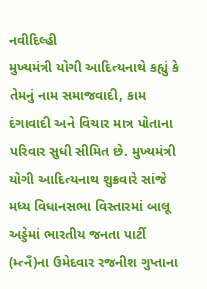નવીદિલ્હી
મુખ્યમંત્રી યોગી આદિત્યનાથે કહ્યું કે તેમનું નામ સમાજવાદી, કામ દંગાવાદી અને વિચાર માત્ર પોતાના પરિવાર સુધી સીમિત છે. મુખ્યમંત્રી યોગી આદિત્યનાથ શુક્રવારે સાંજે મધ્ય વિધાનસભા વિસ્તારમાં બાલૂ અડ્ડેમાં ભારતીય જનતા પાર્ટી (મ્ત્નઁ)ના ઉમેદવાર રજનીશ ગુપ્તાના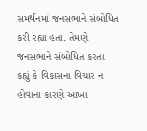સમર્થનમાં જનસભાને સંબોધિત કરી રહ્યા હતા. તેમણે જનસભાને સંબોધિત કરતા કહ્યું કે વિકાસના વિચાર ન હોવાના કારણે આખા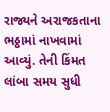રાજ્યને અરાજકતાના ભઠ્ઠામાં નાખવામાં આવ્યું. તેની કિંમત લાંબા સમય સુધી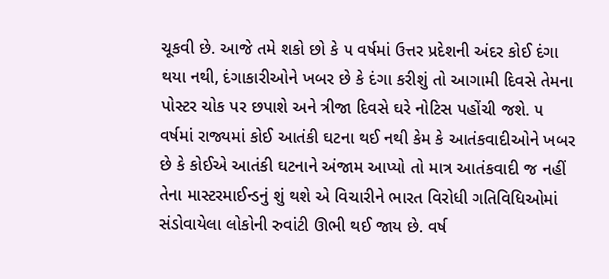ચૂકવી છે. આજે તમે શકો છો કે ૫ વર્ષમાં ઉત્તર પ્રદેશની અંદર કોઈ દંગા થયા નથી, દંગાકારીઓને ખબર છે કે દંગા કરીશું તો આગામી દિવસે તેમના પોસ્ટર ચોક પર છપાશે અને ત્રીજા દિવસે ઘરે નોટિસ પહોંચી જશે. ૫ વર્ષમાં રાજ્યમાં કોઈ આતંકી ઘટના થઈ નથી કેમ કે આતંકવાદીઓને ખબર છે કે કોઈએ આતંકી ઘટનાને અંજામ આપ્યો તો માત્ર આતંકવાદી જ નહીં તેના માસ્ટરમાઈન્ડનું શું થશે એ વિચારીને ભારત વિરોધી ગતિવિધિઓમાં સંડોવાયેલા લોકોની રુવાંટી ઊભી થઈ જાય છે. વર્ષ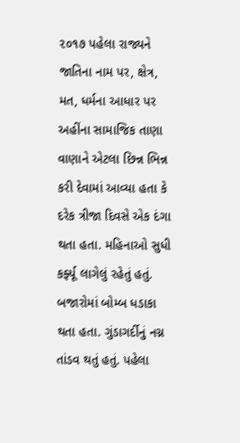૨૦૧૭ પહેલા રાજ્યને જાતિના નામ પર, ક્ષેત્ર, મત, ધર્મના આધાર પર અહીંના સામાજિક તાણા વાણાને એટલા છિન્ન ભિન્ન કરી દેવામાં આવ્યા હતા કે દરેક ત્રીજા દિવસે એક દંગા થતા હતા. મહિનાઓ સુધી કર્ફ્યૂ લાગેલું રહેતું હતું. બજારોમાં બોમ્બ ધડાકા થતા હતા. ગુંડાગર્દીનું નગ્ન તાંડવ થતું હતું. પહેલા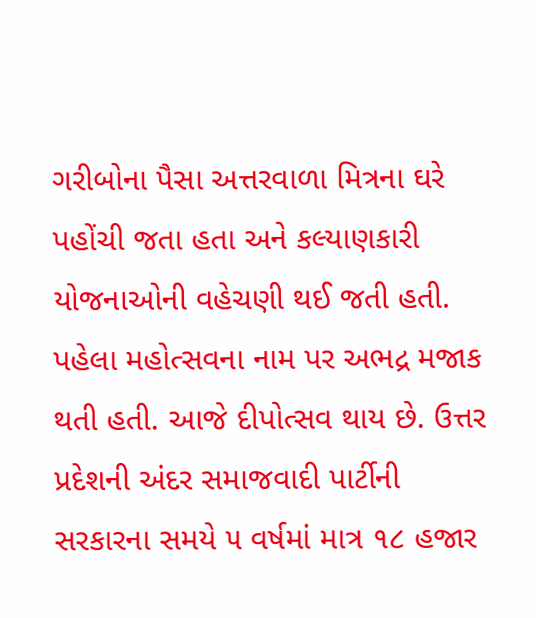ગરીબોના પૈસા અત્તરવાળા મિત્રના ઘરે પહોંચી જતા હતા અને કલ્યાણકારી યોજનાઓની વહેચણી થઈ જતી હતી. પહેલા મહોત્સવના નામ પર અભદ્ર મજાક થતી હતી. આજે દીપોત્સવ થાય છે. ઉત્તર પ્રદેશની અંદર સમાજવાદી પાર્ટીની સરકારના સમયે ૫ વર્ષમાં માત્ર ૧૮ હજાર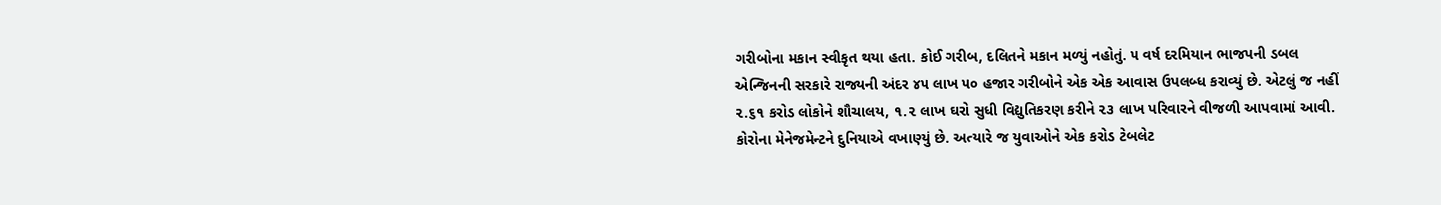ગરીબોના મકાન સ્વીકૃત થયા હતા. કોઈ ગરીબ, દલિતને મકાન મળ્યું નહોતું. ૫ વર્ષ દરમિયાન ભાજપની ડબલ એન્જિનની સરકારે રાજ્યની અંદર ૪૫ લાખ ૫૦ હજાર ગરીબોને એક એક આવાસ ઉપલબ્ધ કરાવ્યું છે. એટલું જ નહીં ૨.૬૧ કરોડ લોકોને શૌચાલય, ૧.૨ લાખ ઘરો સુધી વિદ્યુતિકરણ કરીને ૨૩ લાખ પરિવારને વીજળી આપવામાં આવી. કોરોના મેનેજમેન્ટને દુનિયાએ વખાણ્યું છે. અત્યારે જ યુવાઓને એક કરોડ ટેબલેટ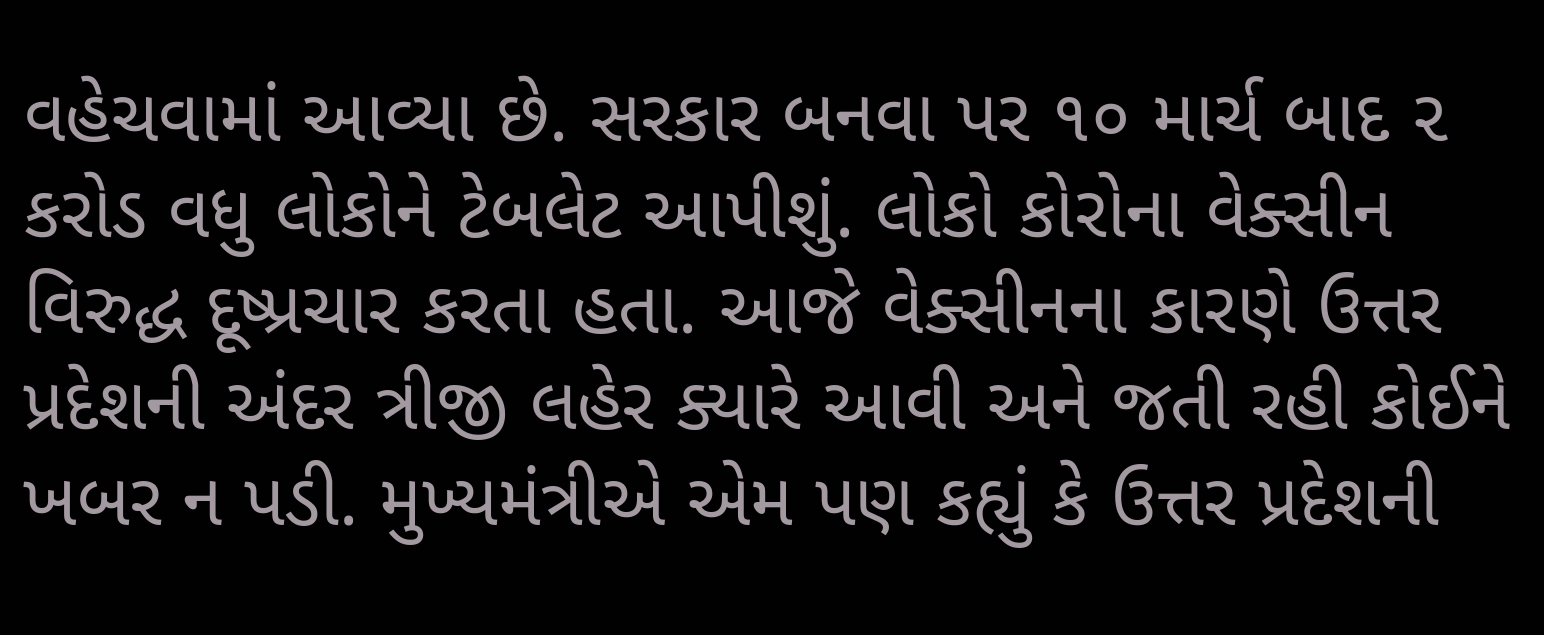વહેચવામાં આવ્યા છે. સરકાર બનવા પર ૧૦ માર્ચ બાદ ૨ કરોડ વધુ લોકોને ટેબલેટ આપીશું. લોકો કોરોના વેક્સીન વિરુદ્ધ દૂષ્પ્રચાર કરતા હતા. આજે વેક્સીનના કારણે ઉત્તર પ્રદેશની અંદર ત્રીજી લહેર ક્યારે આવી અને જતી રહી કોઈને ખબર ન પડી. મુખ્યમંત્રીએ એમ પણ કહ્યું કે ઉત્તર પ્રદેશની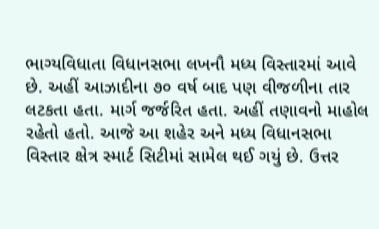ભાગ્યવિધાતા વિધાનસભા લખનૌ મધ્ય વિસ્તારમાં આવે છે. અહીં આઝાદીના ૭૦ વર્ષ બાદ પણ વીજળીના તાર લટકતા હતા. માર્ગ જર્જરિત હતા. અહીં તણાવનો માહોલ રહેતો હતો. આજે આ શહેર અને મધ્ય વિધાનસભા વિસ્તાર ક્ષેત્ર સ્માર્ટ સિટીમાં સામેલ થઈ ગયું છે. ઉત્તર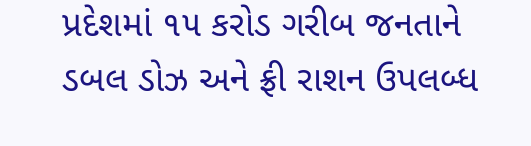પ્રદેશમાં ૧૫ કરોડ ગરીબ જનતાને ડબલ ડોઝ અને ફ્રી રાશન ઉપલબ્ધ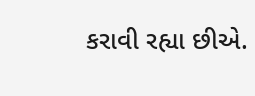કરાવી રહ્યા છીએ.